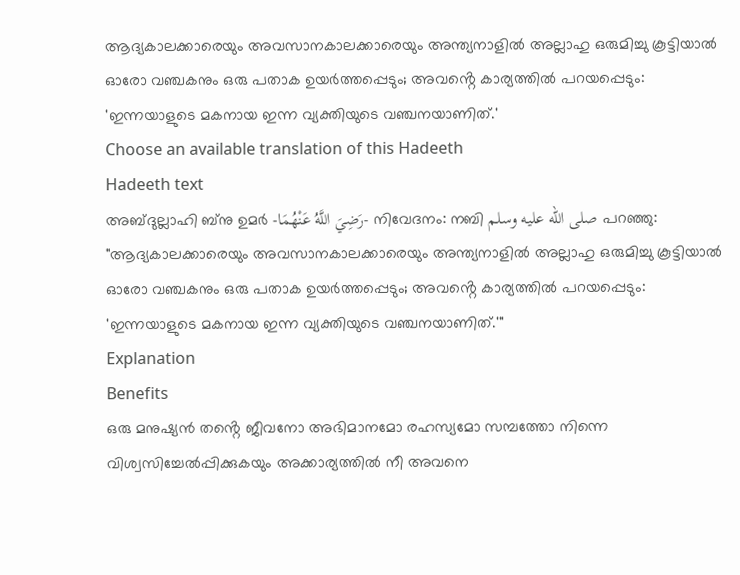ആദ്യകാലക്കാരെയും അവസാനകാലക്കാരെയും അന്ത്യനാളിൽ അല്ലാഹു ഒരുമിച്ചു കൂട്ടിയാൽ ഓരോ വഞ്ചകനും ഒരു പതാക ഉയർത്തപ്പെടും; അവൻ്റെ കാര്യത്തിൽ പറയപ്പെടും: 'ഇന്നയാളുടെ മകനായ ഇന്ന വ്യക്തിയുടെ വഞ്ചനയാണിത്.'
Choose an available translation of this Hadeeth
Hadeeth text
അബ്ദുല്ലാഹി ബ്നു ഉമർ -رَضِيَ اللَّهُ عَنْهُمَا- നിവേദനം: നബി صلى الله عليه وسلم പറഞ്ഞു: "ആദ്യകാലക്കാരെയും അവസാനകാലക്കാരെയും അന്ത്യനാളിൽ അല്ലാഹു ഒരുമിച്ചു കൂട്ടിയാൽ ഓരോ വഞ്ചകനും ഒരു പതാക ഉയർത്തപ്പെടും; അവൻ്റെ കാര്യത്തിൽ പറയപ്പെടും: 'ഇന്നയാളുടെ മകനായ ഇന്ന വ്യക്തിയുടെ വഞ്ചനയാണിത്.'"
Explanation
Benefits
ഒരു മനുഷ്യൻ തൻ്റെ ജീവനോ അഭിമാനമോ രഹസ്യമോ സമ്പത്തോ നിന്നെ വിശ്വസിച്ചേൽപ്പിക്കുകയും അക്കാര്യത്തിൽ നീ അവനെ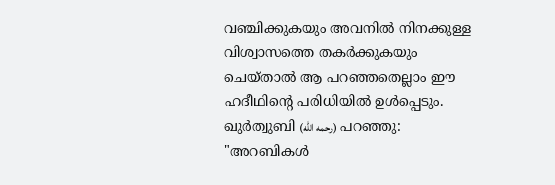വഞ്ചിക്കുകയും അവനിൽ നിനക്കുള്ള വിശ്വാസത്തെ തകർക്കുകയും ചെയ്താൽ ആ പറഞ്ഞതെല്ലാം ഈ ഹദീഥിൻ്റെ പരിധിയിൽ ഉൾപ്പെടും.
ഖുർത്വുബി (رحمه الله) പറഞ്ഞു: "അറബികൾ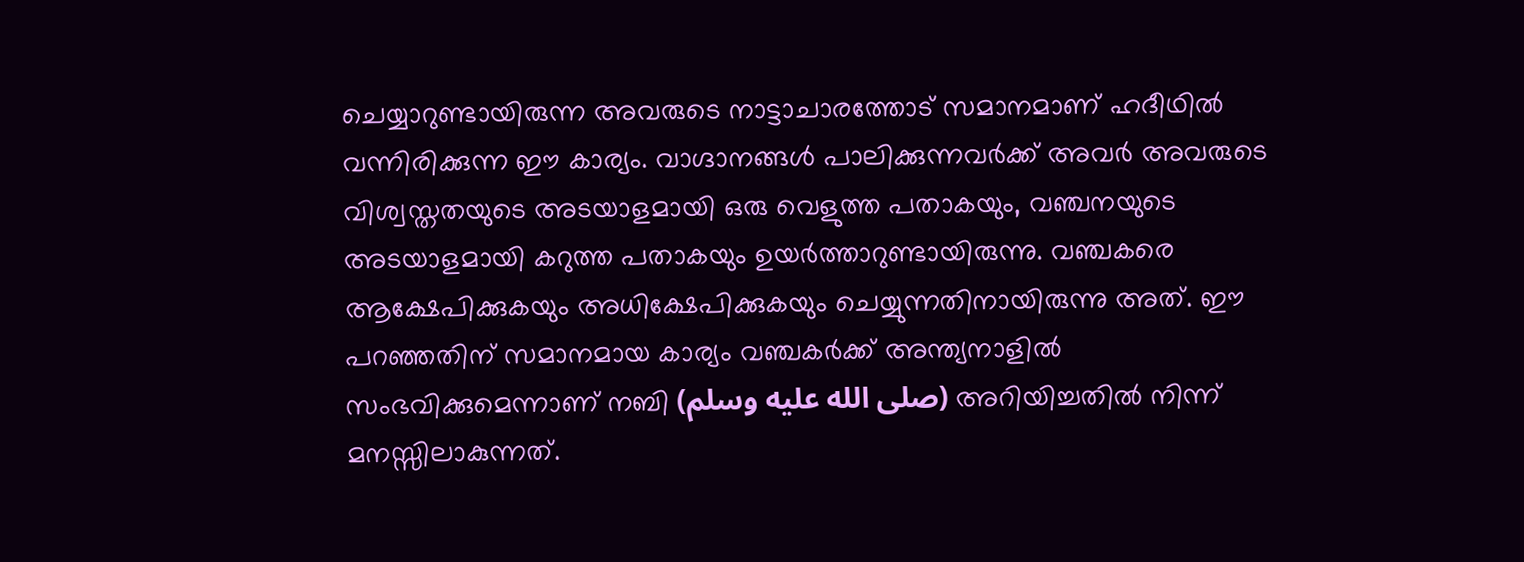ചെയ്യാറുണ്ടായിരുന്ന അവരുടെ നാട്ടാചാരത്തോട് സമാനമാണ് ഹദീഥിൽ വന്നിരിക്കുന്ന ഈ കാര്യം. വാഗ്ദാനങ്ങൾ പാലിക്കുന്നവർക്ക് അവർ അവരുടെ വിശ്വസ്തതയുടെ അടയാളമായി ഒരു വെളുത്ത പതാകയും, വഞ്ചനയുടെ അടയാളമായി കറുത്ത പതാകയും ഉയർത്താറുണ്ടായിരുന്നു. വഞ്ചകരെ ആക്ഷേപിക്കുകയും അധിക്ഷേപിക്കുകയും ചെയ്യുന്നതിനായിരുന്നു അത്. ഈ പറഞ്ഞതിന് സമാനമായ കാര്യം വഞ്ചകർക്ക് അന്ത്യനാളിൽ സംഭവിക്കുമെന്നാണ് നബി (صلى الله عليه وسلم) അറിയിച്ചതിൽ നിന്ന് മനസ്സിലാകുന്നത്.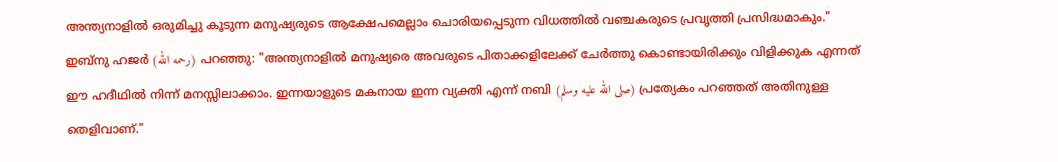അന്ത്യനാളിൽ ഒരുമിച്ചു കൂടുന്ന മനുഷ്യരുടെ ആക്ഷേപമെല്ലാം ചൊരിയപ്പെടുന്ന വിധത്തിൽ വഞ്ചകരുടെ പ്രവൃത്തി പ്രസിദ്ധമാകും."
ഇബ്നു ഹജർ (رحمه الله) പറഞ്ഞു: "അന്ത്യനാളിൽ മനുഷ്യരെ അവരുടെ പിതാക്കളിലേക്ക് ചേർത്തു കൊണ്ടായിരിക്കും വിളിക്കുക എന്നത് ഈ ഹദീഥിൽ നിന്ന് മനസ്സിലാക്കാം. ഇന്നയാളുടെ മകനായ ഇന്ന വ്യക്തി എന്ന് നബി (صلى الله عليه وسلم) പ്രത്യേകം പറഞ്ഞത് അതിനുള്ള തെളിവാണ്."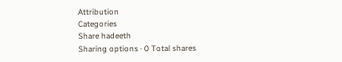Attribution
Categories
Share hadeeth
Sharing options · 0 Total shares